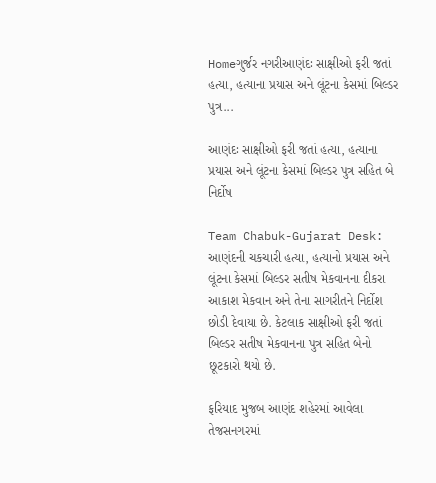Homeગુર્જર નગરીઆણંદઃ સાક્ષીઓ ફરી જતાં હત્યા, હત્યાના પ્રયાસ અને લૂંટના કેસમાં બિલ્ડર પુત્ર...

આણંદઃ સાક્ષીઓ ફરી જતાં હત્યા, હત્યાના પ્રયાસ અને લૂંટના કેસમાં બિલ્ડર પુત્ર સહિત બે નિર્દોષ

Team Chabuk-Gujarat Desk: આણંદની ચકચારી હત્યા, હત્યાનો પ્રયાસ અને લૂંટના કેસમાં બિલ્ડર સતીષ મેકવાનના દીકરા આકાશ મેકવાન અને તેના સાગરીતને નિર્દોશ છોડી દેવાયા છે. કેટલાક સાક્ષીઓ ફરી જતાં બિલ્ડર સતીષ મેકવાનના પુત્ર સહિત બેનો છૂટકારો થયો છે.

ફરિયાદ મુજબ આણંદ શહેરમાં આવેલા તેજસનગરમાં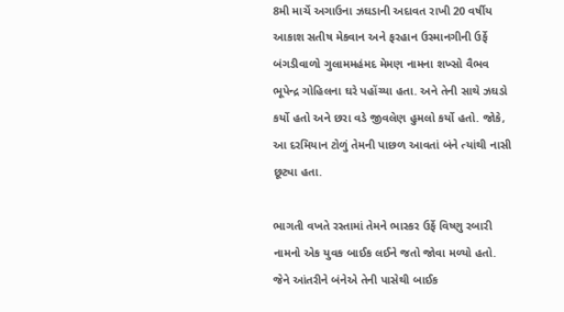8મી માર્ચે અગાઉના ઝઘડાની અદાવત રાખી 20 વર્ષીય આકાશ સતીષ મેકવાન અને ફરહાન ઉસ્માનગીની ઉર્ફે બંગડીવાળો ગુલામમહંમદ મેમણ નામના શખ્સો વૈભવ ભૂપેન્દ્ર ગોહિલના ઘરે પહોંચ્યા હતા. અને તેની સાથે ઝઘડો કર્યો હતો અને છરા વડે જીવલેણ હુમલો કર્યો હતો. જોકે, આ દરમિયાન ટોળું તેમની પાછળ આવતાં બંને ત્યાંથી નાસી છૂટ્યા હતા.

ભાગતી વખતે રસ્તામાં તેમને ભાસ્કર ઉર્ફે વિષ્ણુ રબારી નામનો એક યુવક બાઈક લઈને જતો જોવા મળ્યો હતો. જેને આંતરીને બંનેએ તેની પાસેથી બાઈક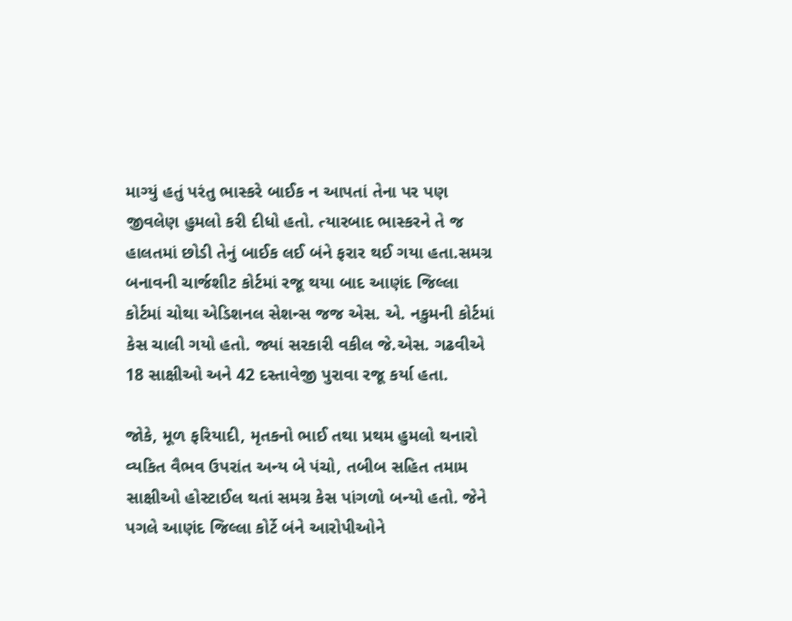માગ્યું હતું પરંતુ ભાસ્કરે બાઈક ન આપતાં તેના પર પણ જીવલેણ હુમલો કરી દીધો હતો. ત્યારબાદ ભાસ્કરને તે જ હાલતમાં છોડી તેનું બાઈક લઈ બંને ફરાર થઈ ગયા હતા.સમગ્ર બનાવની ચાર્જશીટ કોર્ટમાં રજૂ થયા બાદ આણંદ જિલ્લા કોર્ટમાં ચોથા એડિશનલ સેશન્સ જજ એસ. એ. નકુમની કોર્ટમાં કેસ ચાલી ગયો હતો. જ્યાં સરકારી વકીલ જે.એસ. ગઢવીએ 18 સાક્ષીઓ અને 42 દસ્તાવેજી પુરાવા રજૂ કર્યા હતા.

જોકે, મૂળ ફરિયાદી, મૃતકનો ભાઈ તથા પ્રથમ હુમલો થનારો વ્યકિત વૈભવ ઉપરાંત અન્ય બે પંચો, તબીબ સહિત તમામ સાક્ષીઓ હોસ્ટાઈલ થતાં સમગ્ર કેસ પાંગળો બન્યો હતો. જેને પગલે આણંદ જિલ્લા કોર્ટે બંને આરોપીઓને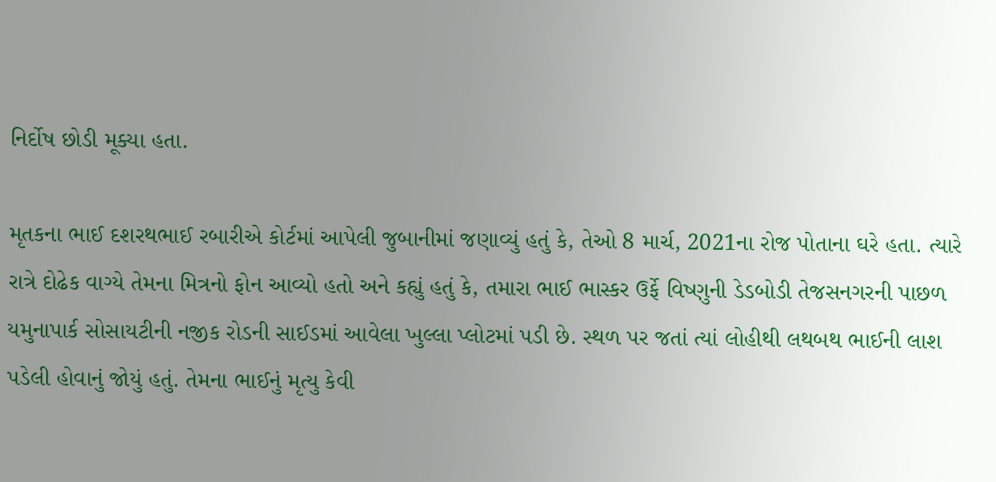નિર્દોષ છોડી મૂક્યા હતા.

મૃતકના ભાઈ દશરથભાઈ રબારીએ કોર્ટમાં આપેલી જુબાનીમાં જણાવ્યું હતું કે, તેઓ 8 માર્ચ, 2021ના રોજ પોતાના ઘરે હતા. ત્યારે રાત્રે દોઢેક વાગ્યે તેમના મિત્રનો ફોન આવ્યો હતો અને કહ્યું હતું કે, તમારા ભાઈ ભાસ્કર ઉર્ફે વિષ્ણુની ડેડબોડી તેજસનગરની પાછળ યમુનાપાર્ક સોસાયટીની નજીક રોડની સાઈડમાં આવેલા ખુલ્લા પ્લોટમાં પડી છે. સ્થળ પર જતાં ત્યાં લોહીથી લથબથ ભાઈની લાશ પડેલી હોવાનું જોયું હતું. તેમના ભાઈનું મૃત્યુ કેવી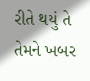રીતે થયું તે તેમને ખબર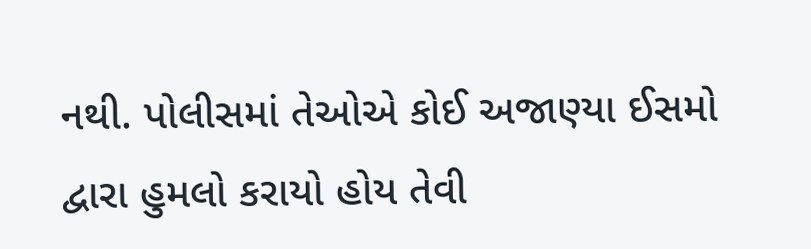નથી. પોલીસમાં તેઓએ કોઈ અજાણ્યા ઈસમો દ્વારા હુમલો કરાયો હોય તેવી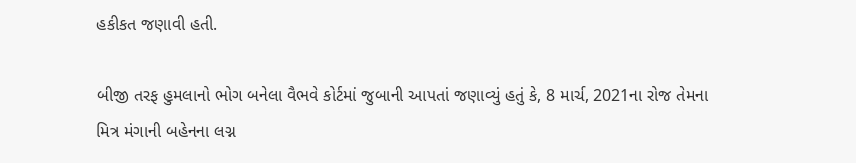હકીકત જણાવી હતી.

બીજી તરફ હુમલાનો ભોગ બનેલા વૈભવે કોર્ટમાં જુબાની આપતાં જણાવ્યું હતું કે, 8 માર્ચ, 2021ના રોજ તેમના મિત્ર મંગાની બહેનના લગ્ન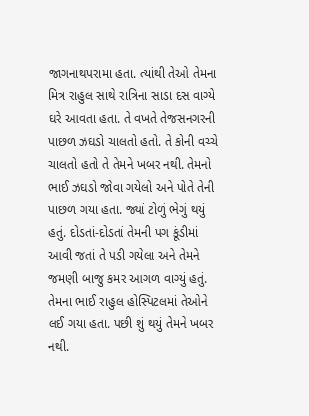જાગનાથપરામા હતા. ત્યાંથી તેઓ તેમના મિત્ર રાહુલ સાથે રાત્રિના સાડા દસ વાગ્યે ઘરે આવતા હતા. તે વખતે તેજસનગરની પાછળ ઝઘડો ચાલતો હતો. તે કોની વચ્ચે ચાલતો હતો તે તેમને ખબર નથી. તેમનો ભાઈ ઝઘડો જોવા ગયેલો અને પોતે તેની પાછળ ગયા હતા. જ્યાં ટોળું ભેગું થયું હતું. દોડતાં-દોડતાં તેમની પગ કૂંડીમાં આવી જતાં તે પડી ગયેલા અને તેમને જમણી બાજુ કમર આગળ વાગ્યું હતું. તેમના ભાઈ રાહુલ હોસ્પિટલમાં તેઓને લઈ ગયા હતા. પછી શું થયું તેમને ખબર નથી.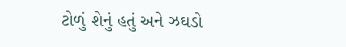ટોળું શેનું હતું અને ઝઘડો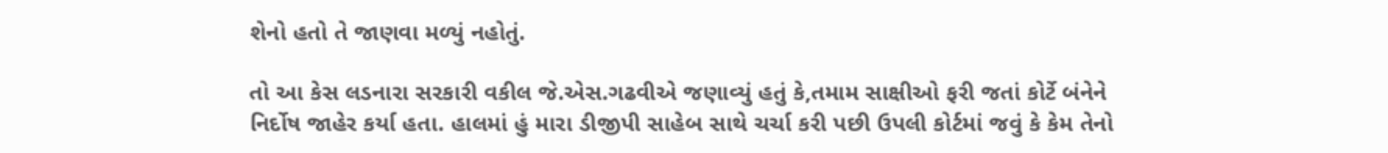શેનો હતો તે જાણવા મળ્યું નહોતું.

તો આ કેસ લડનારા સરકારી વકીલ જે.એસ.ગઢવીએ જણાવ્યું હતું કે,તમામ સાક્ષીઓ ફરી જતાં કોર્ટે બંનેને નિર્દોષ જાહેર કર્યા હતા. હાલમાં હું મારા ડીજીપી સાહેબ સાથે ચર્ચા કરી પછી ઉપલી કોર્ટમાં જવું કે કેમ તેનો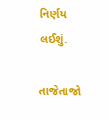નિર્ણય લઈશું.

તાજેતાજો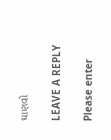ઘાણવો

LEAVE A REPLY

Please enter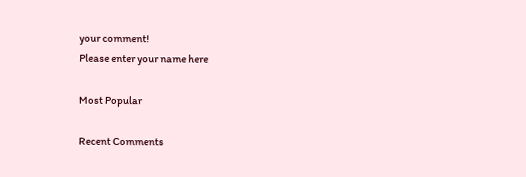your comment!
Please enter your name here

Most Popular

Recent Comments